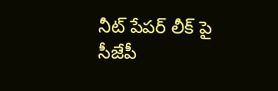నీట్ పేపర్ లీక్ పై సీజేపీ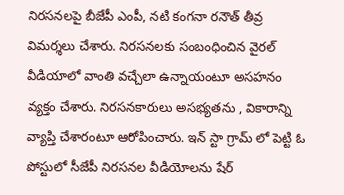నిరసనలపై బీజేపీ ఎంపీ, నటి కంగనా రనౌత్ తీవ్ర విమర్శలు చేశారు. నిరసనలకు సంబంధించిన వైరల్ వీడియాలో వాంతి వచ్చేలా ఉన్నాయంటూ అసహనం వ్యక్తం చేశారు. నిరసనకారులు అసభ్యతను , వికారాన్ని వ్యాప్తి చేశారంటూ ఆరోపించారు. ఇన్ స్టా గ్రామ్ లో పెట్టి ఓ పోస్టులో సీజేపీ నిరసనల వీడియోలను షేర్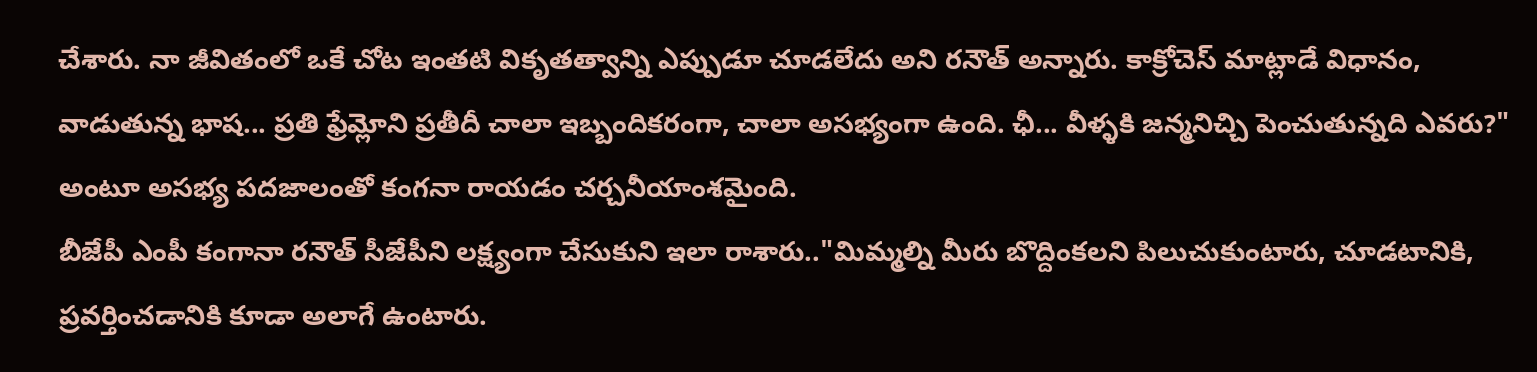చేశారు. నా జీవితంలో ఒకే చోట ఇంతటి వికృతత్వాన్ని ఎప్పుడూ చూడలేదు అని రనౌత్ అన్నారు. కాక్రోచెస్ మాట్లాడే విధానం, వాడుతున్న భాష... ప్రతి ఫ్రేమ్లోని ప్రతీదీ చాలా ఇబ్బందికరంగా, చాలా అసభ్యంగా ఉంది. ఛీ... వీళ్ళకి జన్మనిచ్చి పెంచుతున్నది ఎవరు?" అంటూ అసభ్య పదజాలంతో కంగనా రాయడం చర్చనీయాంశమైంది.
బీజేపీ ఎంపీ కంగానా రనౌత్ సీజేపీని లక్ష్యంగా చేసుకుని ఇలా రాశారు.."మిమ్మల్ని మీరు బొద్దింకలని పిలుచుకుంటారు, చూడటానికి, ప్రవర్తించడానికి కూడా అలాగే ఉంటారు.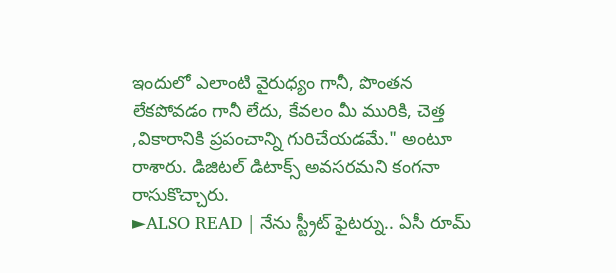ఇందులో ఎలాంటి వైరుధ్యం గానీ, పొంతన లేకపోవడం గానీ లేదు, కేవలం మీ మురికి, చెత్త ,వికారానికి ప్రపంచాన్ని గురిచేయడమే." అంటూ రాశారు. డిజిటల్ డిటాక్స్ అవసరమని కంగనా రాసుకొచ్చారు.
►ALSO READ | నేను స్ట్రీట్ ఫైటర్ను.. ఏసీ రూమ్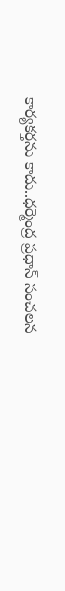కార్యకర్తను కాదు..ధర్మెంద్ర ప్రధాన్ సంచలన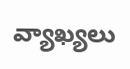వ్యాఖ్యలు